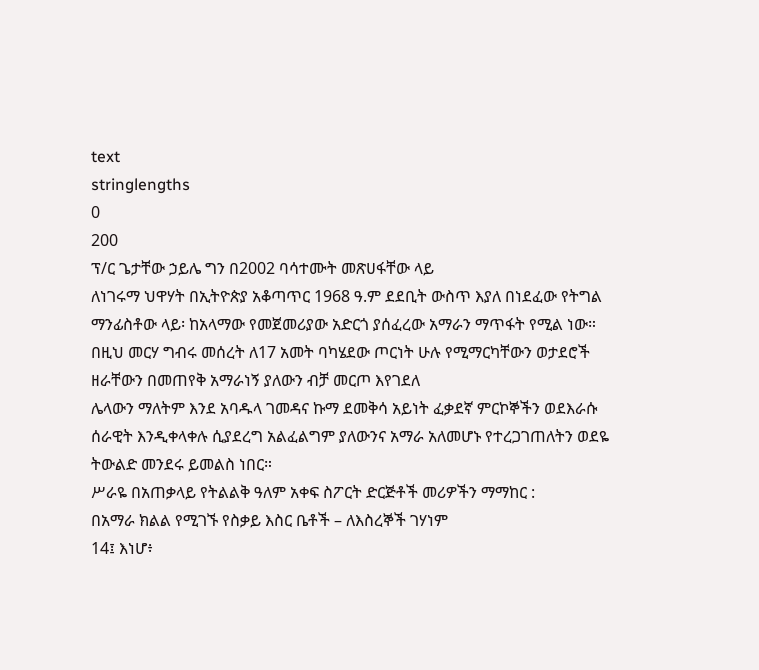text
stringlengths
0
200
ፕ/ር ጌታቸው ኃይሌ ግን በ2002 ባሳተሙት መጽሀፋቸው ላይ
ለነገሩማ ህዋሃት በኢትዮጵያ አቆጣጥር 1968 ዓ.ም ደደቢት ውስጥ እያለ በነደፈው የትግል ማንፊስቶው ላይ፡ ከአላማው የመጀመሪያው አድርጎ ያሰፈረው አማራን ማጥፋት የሚል ነው። በዚህ መርሃ ግብሩ መሰረት ለ17 አመት ባካሄደው ጦርነት ሁሉ የሚማርካቸውን ወታደሮች ዘራቸውን በመጠየቅ አማራነኝ ያለውን ብቻ መርጦ እየገደለ
ሌላውን ማለትም እንደ አባዱላ ገመዳና ኩማ ደመቅሳ አይነት ፈቃደኛ ምርኮኞችን ወደእራሱ ሰራዊት እንዲቀላቀሉ ሲያደረግ አልፈልግም ያለውንና አማራ አለመሆኑ የተረጋገጠለትን ወደዬ ትውልድ መንደሩ ይመልስ ነበር።
ሥራዬ በአጠቃላይ የትልልቅ ዓለም አቀፍ ስፖርት ድርጅቶች መሪዎችን ማማከር :
በአማራ ክልል የሚገኙ የስቃይ እስር ቤቶች – ለእስረኞች ገሃነም
14፤ እነሆ፥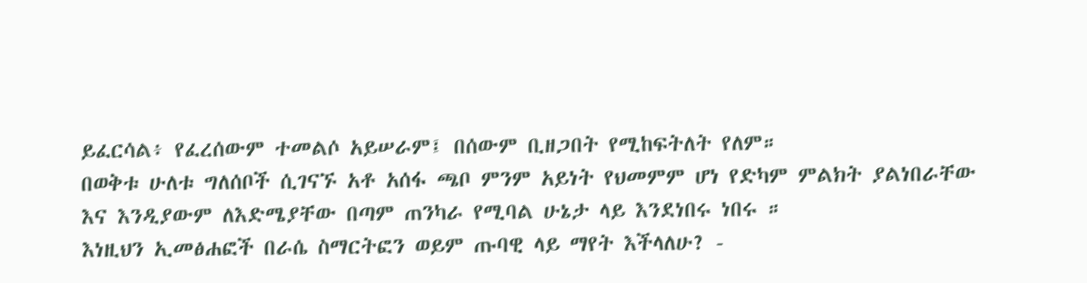ይፈርሳል፥ የፈረሰውም ተመልሶ አይሠራም፤ በሰውም ቢዘጋበት የሚከፍትለት የለም።
በወቅቱ ሁለቱ ግለሰቦች ሲገናኙ አቶ አሰፋ ጫቦ ምንም አይነት የህመምም ሆነ የድካም ምልክት ያልነበራቸው እና እንዲያውም ለእድሜያቸው በጣም ጠንካራ የሚባል ሁኔታ ላይ እንደነበሩ ነበሩ ።
እነዚህን ኢመፅሐፎች በራሴ ስማርትፎን ወይም ጡባዊ ላይ ማየት እችላለሁ? -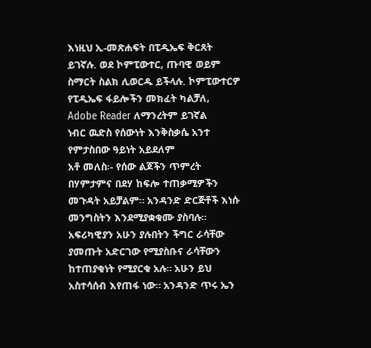እነዚህ ኢ-መጽሐፍት በፒዲኤፍ ቅርጸት ይገኛሉ. ወደ ኮምፒውተር, ጡባዊ ወይም ስማርት ስልክ ሊወርዱ ይችላሉ. ኮምፒውተርዎ የፒዲኤፍ ፋይሎችን መክፈት ካልቻለ, Adobe Reader ለማንረትም ይገኛል
ነብር ዉድስ የሰውነት እንቅስቃሴ አንተ የምታስበው ዓይነት አይደለም
አቶ መለስ፡- የሰው ልጆችን ጥምረት በሃምታምና በደሃ ከፍሎ ተጠቃሚዎችን መጉዳት አይቻልም። አንዳንድ ድርጅቶች እነሱ መንግስትን እንደሚያቋቁሙ ያስባሉ። አፍሪካዊያን አሁን ያሉበትን ችግር ራሳቸው ያመጡት አድርገው የሚያስቡና ራሳቸውን ከተጠያቂነት የሚያርቁ አሉ። አሁን ይህ አስተሳሰብ እየጠፋ ነው። አንዳንድ ጥሩ ኤን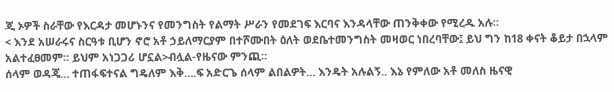ጂ ኦዎች ስራቸው የእርዳታ መሆኑንና የመንግስት የልማት ሥራን የመደገፍ እርባና እንዳላቸው ጠንቅቀው የሚረዱ አሉ።
< እንደ አሠራሩና ስርዓቱ ቢሆን ኖሮ አቶ ኃይለማርያም በተሾሙበት ዕለት ወደቤተመንግስት መዛወር ነበረባቸው፤ ይህ ግን ከ18 ቀናት ቆይታ በኋላም አልተፈፀመም። ይህም አነጋጋሪ ሆኗል>ብሏል-የዜናው ምንጪ።
ሰላም ወዳጄ… ተጠፋፍተናል ግዴለም እቅ….ፍ አድርጌ ሰላም ልበልዎት… እንዴት አሉልኝ.. እኔ የምለው አቶ መለስ ዜናዊ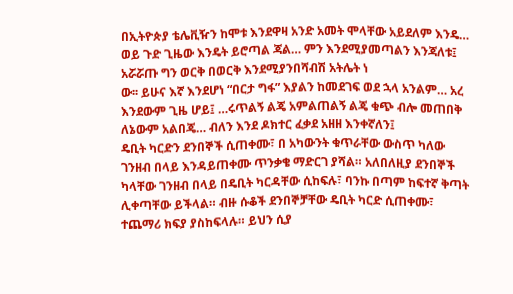በኢትዮጵያ ቴሌቪዥን ከሞቱ እንደዋዛ አንድ አመት ሞላቸው አይደለም እንዴ… ወይ ጉድ ጊዜው እንዴት ይሮጣል ጃል… ምን እንደሚያመጣልን እንጃለቱ፤ አሯሯጡ ግን ወርቅ በወርቅ እንደሚያንበሻብሽ አትሌት ነ
ው፡፡ ይሁና እኛ እንደሆነ “በርታ ግፋ” እያልን ከመደገፍ ወደ ኋላ አንልም… አረ እንደውም ጊዜ ሆይ፤ …ሩጥልኝ ልጄ አምልጠልኝ ልጄ ቁጭ ብሎ መጠበቅ ለኔውም አልበጄ… ብለን እንደ ዶክተር ፈቃደ አዘዘ እንቀኛለን፤
ዴቢት ካርድን ደንበኞች ሲጠቀሙ፣ በ አካውንት ቁጥራቸው ውስጥ ካለው ገንዘብ በላይ እንዳይጠቀሙ ጥንቃቄ ማድርገ ያሻል። አለበለዚያ ደንበኞች ካላቸው ገንዘብ በላይ በዴቢት ካርዳቸው ሲከፍሉ፣ ባንኩ በጣም ከፍተኛ ቅጣት ሊቀጣቸው ይችላል። ብዙ ሱቆች ደንበኞቻቸው ዴቢት ካርድ ሲጠቀሙ፣ ተጨማሪ ክፍያ ያስከፍላሉ። ይህን ሲያ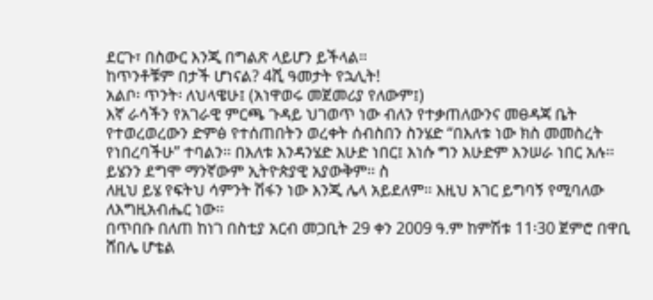ደርጉ፣ በስውር እንጂ በግልጽ ላይሆን ይችላል።
ከጥንቶቹም በታች ሆነናል? 4ሺ ዓመታት የኋሊት!
አልቦ፡ ጥንት፡ ለህላዌሁ፤ (አነዋወሩ መጀመሪያ የለውም፤)
እኛ ራሳችን የአገራዊ ምርጫ ጉዳይ ህገወጥ ነው ብለን የተቃጠለውንና መፀዳጃ ቤት የተወረወረውን ድምፅ የተሰጠበትን ወረቀት ሰብስበን ስንሄድ “በእለቱ ነው ክስ መመስረት የነበረባችሁ” ተባልን፡፡ በእለቱ እንዳንሄድ እሁድ ነበር፤ እነሱ ግን እሁድም እንሠራ ነበር አሉ፡፡ ይሄንን ደግሞ ማንኛውም ኢትዮጵያዊ አያውቅም፡፡ ስ
ለዚህ ይሄ የፍትህ ሳምንት ሽፋን ነው እንጂ ሌላ አይደለም፡፡ እዚህ አገር ይግባኝ የሚባለው ለእግዚአብሔር ነው፡፡
በጥበቡ በለጠ ከነገ በስቲያ አርብ መጋቢት 29 ቀን 2009 ዓ.ም ከምሽቱ 11፡30 ጀምሮ በዋቢ ሸበሌ ሆቴል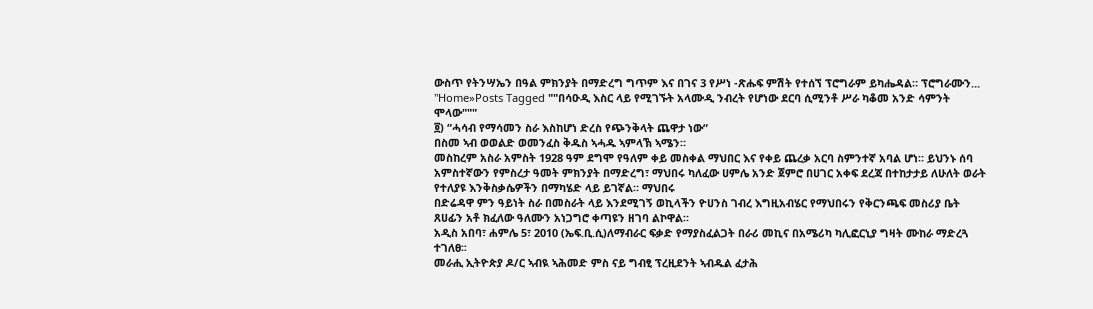ውስጥ የትንሣኤን በዓል ምክንያት በማድረግ ግጥም እና በገና 3 የሥነ -ጽሑፍ ምሽት የተሰኘ ፕሮግራም ይካሔዳል። ፕሮግራሙን...
"Home»Posts Tagged ""በሳዑዲ እስር ላይ የሚገኙት አላሙዲ ንብረት የሆነው ደርባ ሲሚንቶ ሥራ ካቆመ አንድ ሳምንት ሞላው"""
፬) “ሓሳብ የማሳመን ስራ እስከሆነ ድረስ የጭንቅላት ጨዋታ ነው”
በስመ ኣብ ወወልድ ወመንፈስ ቅዱስ ኣሓዱ ኣምላኽ ኣሜን።
መስከረም አስራ አምስት 1928 ዓም ደግሞ የዓለም ቀይ መስቀል ማህበር እና የቀይ ጨረቃ አርባ ስምንተኛ አባል ሆነ። ይህንኑ ሰባ አምስተኛውን የምስረታ ዓመት ምክንያት በማድረግ፣ ማህበሩ ካለፈው ሀምሌ አንድ ጀምሮ በሀገር አቀፍ ደረጃ በተከታታይ ለሁለት ወራት የተለያዩ እንቅስቃሴዎችን በማካሄድ ላይ ይገኛል። ማህበሩ
በድሬዳዋ ምን ዓይነት ስራ በመስራት ላይ እንደሚገኝ ወኪላችን ዮሀንስ ገብረ እግዚአብሄር የማህበሩን የቅርንጫፍ መስሪያ ቤት ጸሀፊን አቶ ክፈለው ዓለሙን አነጋግሮ ቀጣዩን ዘገባ ልኮዋል።
አዲስ አበባ፣ ሐምሌ 5፣ 2010 (ኤፍ.ቢ.ሲ)ለማብራር ፍቃድ የማያስፈልጋት በራሪ መኪና በአሜሪካ ካሊፎርኒያ ግዛት ሙከራ ማድረጓ ተገለፀ፡፡
መራሒ ኢትዮጵያ ዶ/ር ኣብዪ ኣሕመድ ምስ ናይ ግብፂ ፕረዚደንት ኣብዱል ፈታሕ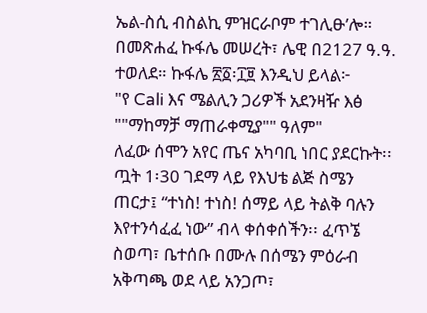ኤል-ስሲ ብስልኪ ምዝርራቦም ተገሊፁ’ሎ።
በመጽሐፈ ኩፋሌ መሠረት፣ ሌዊ በ2127 ዓ.ዓ. ተወለደ። ኩፋሌ ፳፩፡፲፱ እንዲህ ይላል፦
"የ Cali እና ሜልሊን ጋሪዎች አደንዛዥ እፅ ""ማከማቻ ማጠራቀሚያ"" ዓለም"
ለፈው ሰሞን አየር ጤና አካባቢ ነበር ያደርኩት፡፡ ጧት 1፡30 ገደማ ላይ የእህቴ ልጅ ስሜን ጠርታ፤ “ተነስ! ተነስ! ሰማይ ላይ ትልቅ ባሉን እየተንሳፈፈ ነው” ብላ ቀሰቀሰችን፡፡ ፈጥኜ ስወጣ፣ ቤተሰቡ በሙሉ በሰሜን ምዕራብ አቅጣጫ ወደ ላይ አንጋጦ፣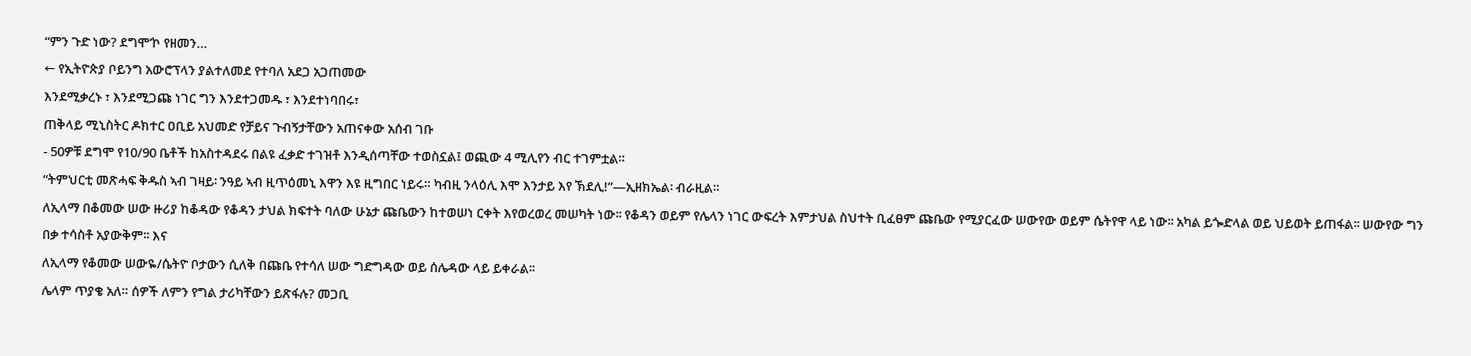“ምን ጉድ ነው? ደግሞ’ኮ የዘመን…
← የኢትዮጵያ ቦይንግ አውሮፕላን ያልተለመደ የተባለ አደጋ አጋጠመው
እንደሚቃረኑ ፣ እንደሚጋጩ ነገር ግን እንደተጋመዱ ፣ እንደተነባበሩ፣
ጠቅላይ ሚኒስትር ዶክተር ዐቢይ አህመድ የቻይና ጉብኝታቸውን አጠናቀው አሰብ ገቡ
- 50ዎቹ ደግሞ የ10/90 ቤቶች ከአስተዳደሩ በልዩ ፈቃድ ተገዝቶ እንዲሰጣቸው ተወስኗል፤ ወጪው 4 ሚሊየን ብር ተገምቷል።
“ትምህርቲ መጽሓፍ ቅዱስ ኣብ ገዛይ፡ ንዓይ ኣብ ዚጥዕመኒ እዋን እዩ ዚግበር ነይሩ። ካብዚ ንላዕሊ እሞ እንታይ እየ ኽደሊ!”—ኢዘክኤል፡ ብራዚል።
ለኢላማ በቆመው ሠው ዙሪያ ከቆዳው የቆዳን ታህል ክፍተት ባለው ሁኔታ ጩቤውን ከተወሠነ ርቀት እየወረወረ መሠካት ነው፡፡ የቆዳን ወይም የሌላን ነገር ውፍረት እምታህል ስህተት ቢፈፀም ጩቤው የሚያርፈው ሠውየው ወይም ሴትየዋ ላይ ነው፡፡ አካል ይጐድላል ወይ ህይወት ይጠፋል፡፡ ሠውየው ግን በቃ ተሳስቶ አያውቅም፡፡ እና
ለኢላማ የቆመው ሠውዬ/ሴትዮ ቦታውን ሲለቅ በጩቤ የተሳለ ሠው ግድግዳው ወይ ሰሌዳው ላይ ይቀራል፡፡
ሌላም ጥያቄ አለ። ሰዎች ለምን የግል ታሪካቸውን ይጽፋሉ? መጋቢ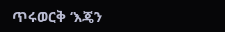ጥሩወርቅ ‘እጄን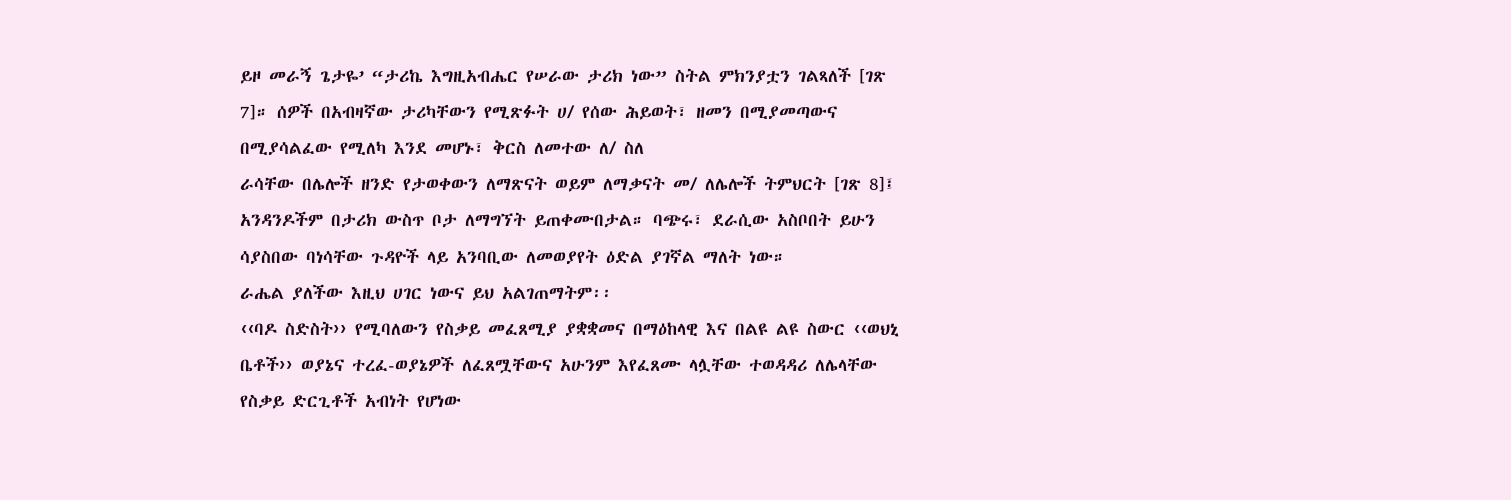ይዞ መራኝ ጌታዬ’ “ታሪኬ እግዚአብሔር የሠራው ታሪክ ነው” ስትል ምክንያቷን ገልጻለች [ገጽ 7]። ሰዎች በአብዛኛው ታሪካቸውን የሚጽፉት ሀ/ የሰው ሕይወት፣ ዘመን በሚያመጣውና በሚያሳልፈው የሚለካ እንደ መሆኑ፣ ቅርስ ለመተው ለ/ ስለ
ራሳቸው በሌሎች ዘንድ የታወቀውን ለማጽናት ወይም ለማቃናት መ/ ለሌሎች ትምህርት [ገጽ 8]፤ አንዳንዶችም በታሪክ ውስጥ ቦታ ለማግኘት ይጠቀሙበታል። ባጭሩ፣ ደራሲው አስቦበት ይሁን ሳያስበው ባነሳቸው ጉዳዮች ላይ አንባቢው ለመወያየት ዕድል ያገኛል ማለት ነው።
ራሔል ያለችው እዚህ ሀገር ነውና ይህ አልገጠማትም፡፡
‹‹ባዶ ስድስት›› የሚባለውን የስቃይ መፈጸሚያ ያቋቋመና በማዕከላዊ እና በልዩ ልዩ ስውር ‹‹ወህኒ ቤቶች›› ወያኔና ተረፈ-ወያኔዎች ለፈጸሟቸውና አሁንም እየፈጸሙ ላሏቸው ተወዳዳሪ ለሌላቸው የስቃይ ድርጊቶች አብነት የሆነው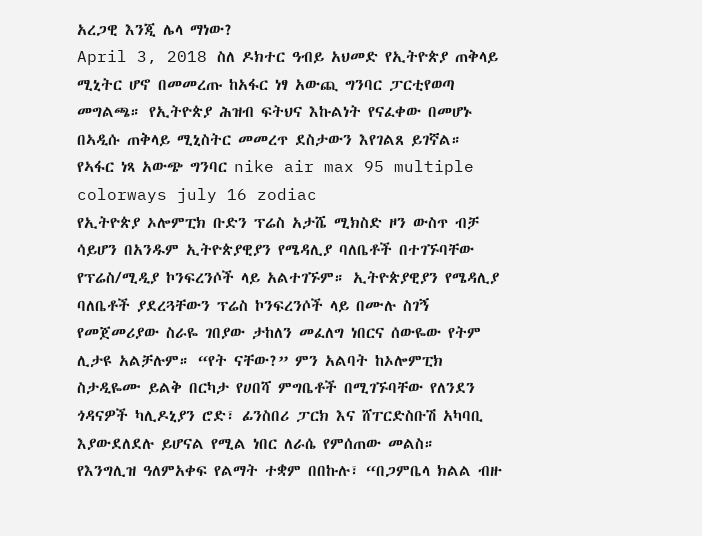አረጋዊ እንጂ ሌላ ማነው?
April 3, 2018 ስለ ዶክተር ዓብይ አህመድ የኢትዮጵያ ጠቅላይ ሚኒትር ሆኖ በመመረጡ ከአፋር ነፃ አውጪ ግንባር ፓርቲየወጣ መግልጫ። የኢትዮጵያ ሕዝብ ፍትህና እኩልነት የናፈቀው በመሆኑ በኣዲሱ ጠቅላይ ሚኒስትር መመረጥ ደስታውን እየገልጸ ይገኛል። የኣፋር ነጻ አውጭ ግንባር nike air max 95 multiple
colorways july 16 zodiac
የኢትዮጵያ ኦሎምፒክ ቡድን ፕሬስ አታሼ ሚክስድ ዞን ውስጥ ብቻ ሳይሆን በአንዱም ኢትዮጵያዊያን የሜዳሊያ ባለቤቶች በተገኙባቸው የፕሬስ/ሚዲያ ኮንፍረንሶች ላይ አልተገኙም። ኢትዮጵያዊያን የሜዳሊያ ባለቤቶች ያደረጓቸውን ፕሬስ ኮንፍረንሶች ላይ በሙሉ ስገኝ የመጀመሪያው ስራዬ ገበያው ታከለን መፈለግ ነበርና ሰውዬው የትም
ሊታዩ አልቻሉም። “የት ናቸው?” ምን አልባት ከኦሎምፒክ ስታዲዬሙ ይልቅ በርካታ የሀበሻ ምግቤቶች በሚገኙባቸው የለንደን ጎዳናዎች ካሊዶኒያን ሮድ፣ ፊንስበሪ ፓርክ እና ሸፐርድስቡሽ አካባቢ እያውደለደሉ ይሆናል የሚል ነበር ለራሴ የምሰጠው መልስ።
የእንግሊዝ ዓለምአቀፍ የልማት ተቋም በበኩሉ፣ “በጋምቤላ ክልል ብዙ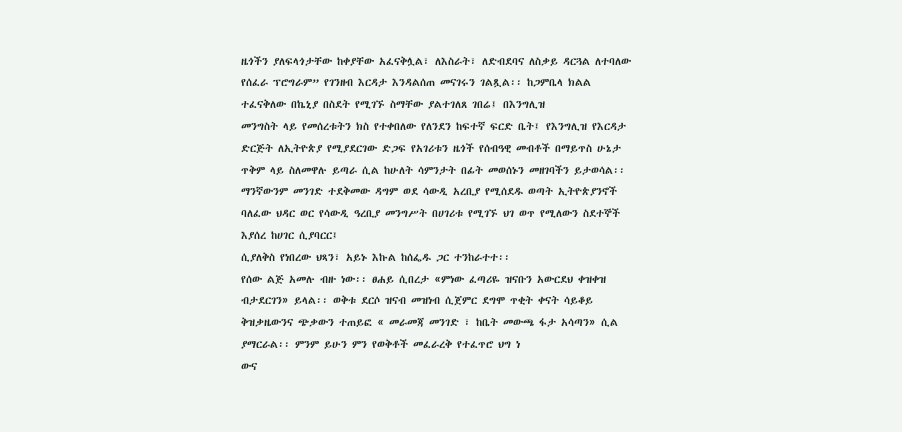ዜጎችን ያለፍላጎታቸው ከቀያቸው አፈናቅሏል፣ ለእስራት፣ ለድብደባና ለስቃይ ዳርጓል ለተባለው የሰፈራ ፕሮግራም” የገንዘብ እርዳታ እንዳልሰጠ መናገሩን ገልጿል፡፡ ከጋምቤላ ክልል ተፈናቅለው በኬኒያ በስደት የሚገኙ ስማቸው ያልተገለጸ ገበሬ፤ በእንግሊዝ
መንግስት ላይ የመሰረቱትን ክስ የተቀበለው የለንደን ከፍተኛ ፍርድ ቤት፤ የእንግሊዝ የእርዳታ ድርጅት ለኢትዮጵያ የሚያደርገው ድጋፍ የአገሪቱን ዜጎች የሰብዓዊ መብቶች በማይጥስ ሁኔታ ጥቅም ላይ ስለመዋሉ ይጣራ ሲል ከሁለት ሳምንታት በፊት መወሰኑን መዘገባችን ይታወሳል፡፡
ማንኛውንም መንገድ ተደቅመው ዳግም ወደ ሳውዲ አረቢያ የሚሰደዱ ወጣት ኢትዮጵያንኖች ባለፈው ህዳር ወር የሳውዲ ዓረቢያ መንግሥት በሀገሪቱ የሚገኙ ህገ ወጥ የሚለውን ስደተኞች እያሰረ ከሀገር ሲያባርር፤
ሲያለቅስ የነበረው ህጻን፣ አይኑ እኩል ከሰፌዱ ጋር ተንከራተተ፡፡
የሰው ልጅ አመሉ ብዙ ነው፡፡ ፀሐይ ሲበረታ «ምነው ፈጣሪዬ ዝናቡን አውርደህ ቀዝቀዝ ብታደርገን» ይላል፡፡ ወቅቱ ደርሶ ዝናብ መዝነብ ሲጀምር ደግሞ ጥቂት ቀናት ሳይቆይ ቅዝቃዜውንና ጭቃውን ተጠይፎ « መራመጃ መንገድ ፣ ከቤት መውጫ ፋታ አሳጣን» ሲል ያማርራል፡፡ ምንም ይሁን ምን የወቅቶች መፈራረቅ የተፈጥሮ ህግ ነ
ውና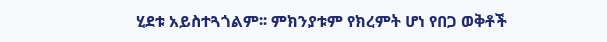ሂደቱ አይስተጓጎልም፡፡ ምክንያቱም የክረምት ሆነ የበጋ ወቅቶች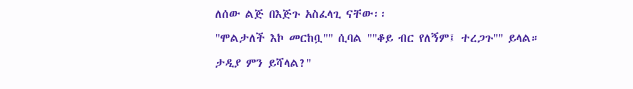ለሰው ልጅ በእጅጉ አስፈላጊ ናቸው፡፡
"ሞልታለች እኮ መርከቧ"" ሲባል ""ቆይ ብር የለኝም፤ ተረጋጉ"" ይላል። ታዲያ ምን ይሻላል?"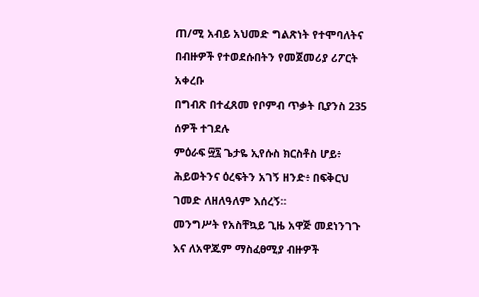ጠ/ሚ አብይ አህመድ ግልጽነት የተሞባለትና በብዙዎች የተወደሱበትን የመጀመሪያ ሪፖርት አቀረቡ
በግብጽ በተፈጸመ የቦምብ ጥቃት ቢያንስ 235 ሰዎች ተገደሉ
ምዕራፍ ፵፯ ጌታዬ ኢየሱስ ክርስቶስ ሆይ፥ ሕይወትንና ዕረፍትን አገኝ ዘንድ፥ በፍቅርህ ገመድ ለዘለዓለም እሰረኝ።
መንግሥት የአስቸኳይ ጊዜ አዋጅ መደነንገጉ እና ለአዋጁም ማስፈፀሚያ ብዙዎች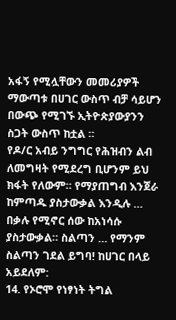አፋኝ የሚሏቸውን መመሪያዎች ማውጣቱ በሀገር ውስጥ ብቻ ሳይሆን በውጭ የሚገኙ ኢትዮጵያውያንን ስጋት ውስጥ ከቷል ።
የዶ/ር አብይ ንግግር የሕዝብን ልብ ለመግዛት የሚደረግ ቢሆንም ይህ ክፋት የለውም። የማያጠግብ እንጀራ ከምጣዱ ያስታውቃል እንዲሉ … በቃሉ የሚኖር ሰው ከአነሳሱ ያስታውቃል። ስልጣን … የማንም ስልጣን ገደል ይግባ! ከሀገር በላይ አይደለም:
14. የኦሮሞ የነፃነት ትግል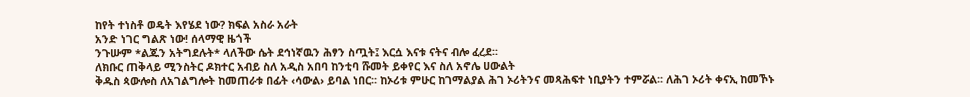ከየት ተነስቶ ወዴት እየሄደ ነው? ክፍል አስራ አራት
አንድ ነገር ግልጽ ነው! ሰላማዊ ዜጎች
ንጉሡም *ልጁን አትግደሉት* ላለችው ሴት ደኅነኛዉን ሕፃን ስጧት፤ እርሷ እናቱ ናትና ብሎ ፈረደ፡፡
ለክቡር ጠቅላይ ሚንስትር ዶክተር አብይ ስለ አዲስ አበባ ከንቲባ ሹመት ይቀየር እና ስለ አኖሌ ሀውልት
ቅዱስ ጳውሎስ ለአገልግሎት ከመጠራቱ በፊት ‹ሳውል› ይባል ነበር፡፡ ከኦሪቱ ምሁር ከገማልያል ሕገ ኦሪትንና መጻሕፍተ ነቢያትን ተምሯል፡፡ ለሕገ ኦሪት ቀናኢ ከመኾኑ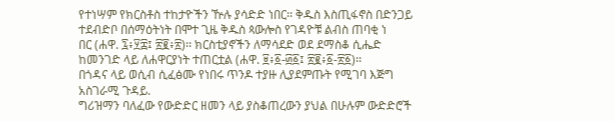የተነሣም የክርስቶስ ተከታዮችን ዅሉ ያሳድድ ነበር፡፡ ቅዱስ እስጢፋኖስ በድንጋይ ተደብድቦ በሰማዕትነት በሞተ ጊዜ ቅዱስ ጳውሎስ የገዳዮቹ ልብስ ጠባቂ ነ
በር (ሐዋ. ፯፥፶፰፤ ፳፪፥፳)፡፡ ክርስቲያኖችን ለማሳደድ ወደ ደማስቆ ሲሔድ ከመንገድ ላይ ለሐዋርያነት ተጠርቷል (ሐዋ. ፱፥፩-፴፩፤ ፳፪፥፩-፳፩)፡፡
በጎዳና ላይ ወሲብ ሲፈፅሙ የነበሩ ጥንዶ ተያዙ ሊያደምጡት የሚገባ እጅግ አስገራሚ ጉዳይ.
ግሪዝማን ባለፈው የውድድር ዘመን ላይ ያስቆጠረውን ያህል በሁሉም ውድድሮች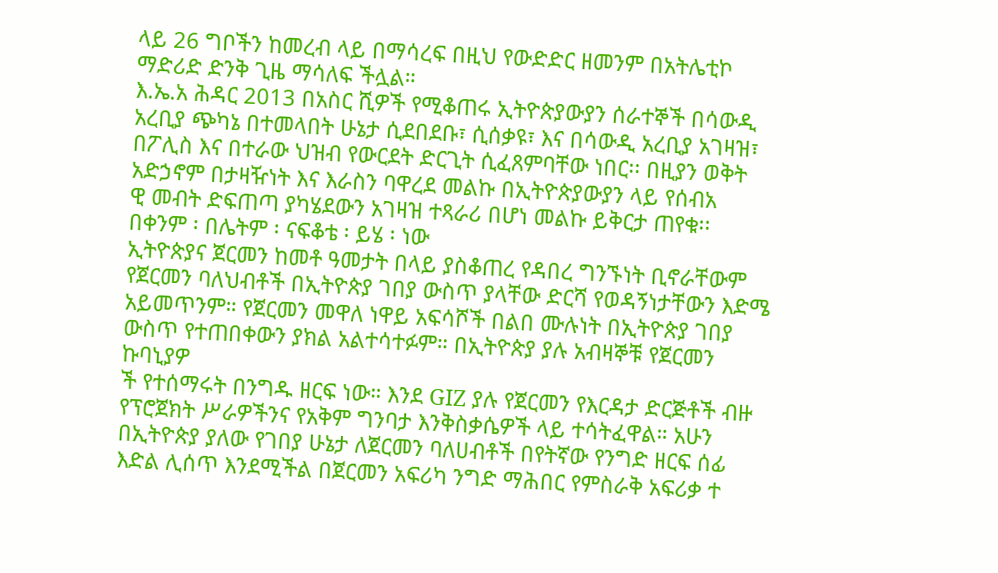ላይ 26 ግቦችን ከመረብ ላይ በማሳረፍ በዚህ የውድድር ዘመንም በአትሌቲኮ ማድሪድ ድንቅ ጊዜ ማሳለፍ ችሏል።
እ.ኤ.አ ሕዳር 2013 በአስር ሺዎች የሚቆጠሩ ኢትዮጵያውያን ሰራተኞች በሳውዲ አረቢያ ጭካኔ በተመላበት ሁኔታ ሲደበደቡ፣ ሲሰቃዩ፣ እና በሳውዲ አረቢያ አገዛዝ፣ በፖሊስ እና በተራው ህዝብ የውርደት ድርጊት ሲፈጸምባቸው ነበር፡፡ በዚያን ወቅት አድኃኖም በታዛዥነት እና እራስን ባዋረደ መልኩ በኢትዮጵያውያን ላይ የሰብአ
ዊ መብት ድፍጠጣ ያካሄደውን አገዛዝ ተጻራሪ በሆነ መልኩ ይቅርታ ጠየቁ፡፡
በቀንም ፡ በሌትም ፡ ናፍቆቴ ፡ ይሄ ፡ ነው
ኢትዮጵያና ጀርመን ከመቶ ዓመታት በላይ ያስቆጠረ የዳበረ ግንኙነት ቢኖራቸውም የጀርመን ባለህብቶች በኢትዮጵያ ገበያ ውስጥ ያላቸው ድርሻ የወዳኝነታቸውን እድሜ አይመጥንም። የጀርመን መዋለ ነዋይ አፍሳሾች በልበ ሙሉነት በኢትዮጵያ ገበያ ውስጥ የተጠበቀውን ያክል አልተሳተፉም። በኢትዮጵያ ያሉ አብዛኞቹ የጀርመን ኩባኒያዎ
ች የተሰማሩት በንግዱ ዘርፍ ነው። እንደ GIZ ያሉ የጀርመን የእርዳታ ድርጅቶች ብዙ የፕሮጀክት ሥራዎችንና የአቅም ግንባታ እንቅስቃሴዎች ላይ ተሳትፈዋል። አሁን በኢትዮጵያ ያለው የገበያ ሁኔታ ለጀርመን ባለሀብቶች በየትኛው የንግድ ዘርፍ ሰፊ እድል ሊሰጥ እንደሚችል በጀርመን አፍሪካ ንግድ ማሕበር የምስራቅ አፍሪቃ ተ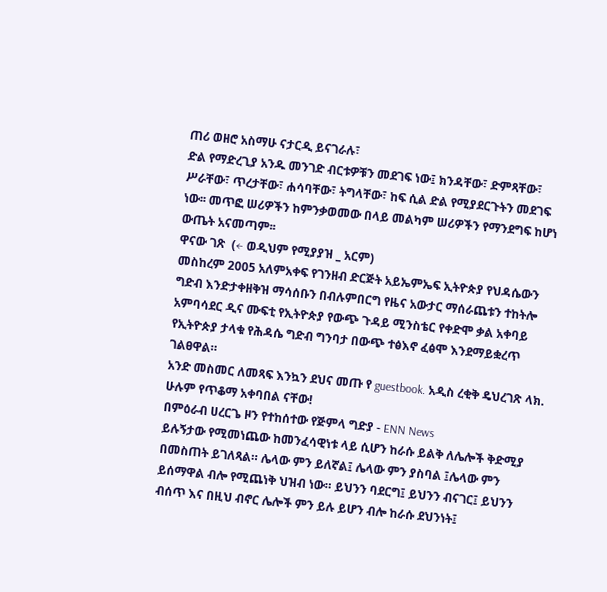ጠሪ ወዘሮ አስማሁ ናታርዲ ይናገራሉ፣
ድል የማድረጊያ አንዱ መንገድ ብርቱዎቹን መደገፍ ነው፤ ክንዳቸው፣ ድምጻቸው፣ ሥራቸው፣ ጥረታቸው፣ ሐሳባቸው፣ ትግላቸው፣ ከፍ ሲል ድል የሚያደርጉትን መደገፍ ነው፡፡ መጥፎ ሠሪዎችን ከምንቃወመው በላይ መልካም ሠሪዎችን የማንደግፍ ከሆነ ውጤት አናመጣም፡፡
ዋናው ገጽ  (← ወዲህም የሚያያዝ _ አርም)
መስከረም 2005 አለምአቀፍ የገንዘብ ድርጅት አይኤምኤፍ ኢትዮጵያ የህዳሴውን ግድብ እንድታቀዘቅዝ ማሳሰቡን በብሉምበርግ የዜና አውታር ማሰራጨቱን ተከትሎ አምባሳደር ዲና ሙፍቲ የኢትዮጵያ የውጭ ጉዳይ ሚንስቴር የቀድሞ ቃል አቀባይ የኢትዮጵያ ታላቁ የሕዳሴ ግድብ ግንባታ በውጭ ተፅእኖ ፈፅሞ እንደማይቋረጥ ገልፀዋል።
አንድ መስመር ለመጻፍ እንኳን ደህና መጡ የ guestbook. አዲስ ረቂቅ ዴህረገጽ ላክ. ሁሉም የጥቆማ አቀባበል ናቸው!
በምዕራብ ሀረርጌ ዞን የተከሰተው የጅምላ ግድያ - ENN News
ይሉኝታው የሚመነጨው ከመንፈሳዊነቱ ላይ ሲሆን ከራሱ ይልቅ ለሌሎች ቅድሚያ በመስጠት ይገለጻል። ሌላው ምን ይለኛል፤ ሌላው ምን ያስባል ፤ሌላው ምን ይሰማዋል ብሎ የሚጨነቅ ህዝብ ነው። ይህንን ባደርግ፤ ይህንን ብናገር፤ ይህንን ብሰጥ እና በዚህ ብኖር ሌሎች ምን ይሉ ይሆን ብሎ ከራሱ ደህንነት፤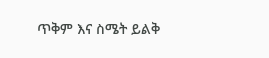ጥቅም እና ስሜት ይልቅ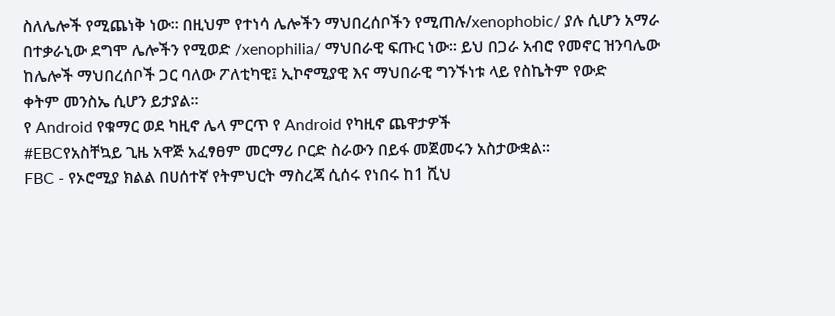ስለሌሎች የሚጨነቅ ነው። በዚህም የተነሳ ሌሎችን ማህበረሰቦችን የሚጠሉ/xenophobic/ ያሉ ሲሆን አማራ በተቃራኒው ደግሞ ሌሎችን የሚወድ /xenophilia/ ማህበራዊ ፍጡር ነው። ይህ በጋራ አብሮ የመኖር ዝንባሌው ከሌሎች ማህበረሰቦች ጋር ባለው ፖለቲካዊ፤ ኢኮኖሚያዊ እና ማህበራዊ ግንኙነቱ ላይ የስኬትም የውድ
ቀትም መንስኤ ሲሆን ይታያል።
የ Android የቁማር ወደ ካዚኖ ሌላ ምርጥ የ Android የካዚኖ ጨዋታዎች
#EBCየአስቸኳይ ጊዜ አዋጅ አፈፃፀም መርማሪ ቦርድ ስራውን በይፋ መጀመሩን አስታውቋል፡፡
FBC - የኦሮሚያ ክልል በሀሰተኛ የትምህርት ማስረጃ ሲሰሩ የነበሩ ከ1 ሺህ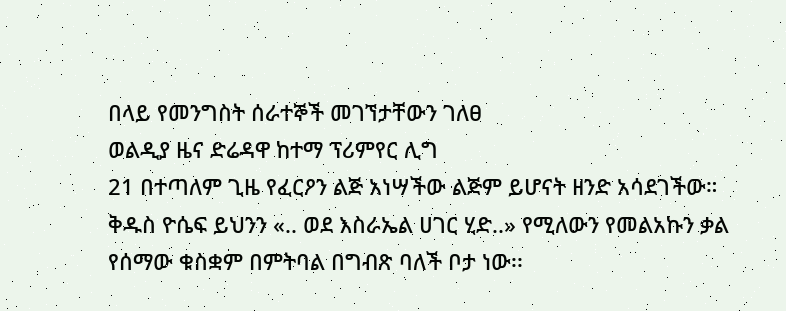በላይ የመንግስት ሰራተኞች መገኘታቸውን ገለፀ
ወልዲያ ዜና ድሬዳዋ ከተማ ፕሪምየር ሊግ
21 በተጣለም ጊዜ የፈርዖን ልጅ አነሣችው ልጅም ይሆናት ዘንድ አሳደገችው።
ቅዱስ ዮሴፍ ይህንን «.. ወደ እስራኤል ሀገር ሂድ..» የሚለውን የመልአኩን ቃል የሰማው ቁስቋም በምትባል በግብጽ ባለች ቦታ ነው፡፡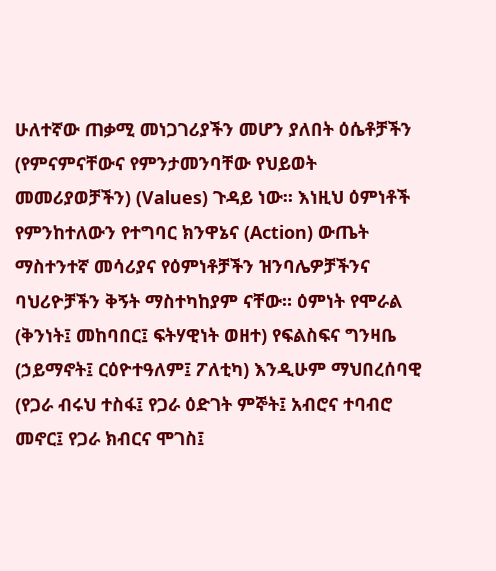ሁለተኛው ጠቃሚ መነጋገሪያችን መሆን ያለበት ዕሴቶቻችን (የምናምናቸውና የምንታመንባቸው የህይወት መመሪያወቻችን) (Values) ጉዳይ ነው። እነዚህ ዕምነቶች የምንከተለውን የተግባር ክንዋኔና (Action) ውጤት ማስተንተኛ መሳሪያና የዕምነቶቻችን ዝንባሌዎቻችንና ባህሪዮቻችን ቅኝት ማስተካከያም ናቸው። ዕምነት የሞራል
(ቅንነት፤ መከባበር፤ ፍትሃዊነት ወዘተ) የፍልስፍና ግንዛቤ (ኃይማኖት፤ ርዕዮተዓለም፤ ፖለቲካ) እንዲሁም ማህበረሰባዊ (የጋራ ብሩህ ተስፋ፤ የጋራ ዕድገት ምኞት፤ አብሮና ተባብሮ መኖር፤ የጋራ ክብርና ሞገስ፤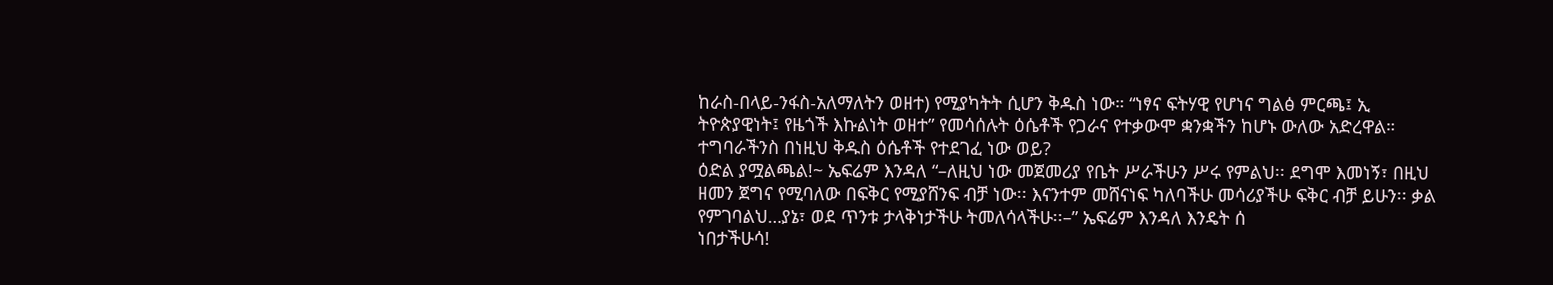ከራስ-በላይ-ንፋስ-አለማለትን ወዘተ) የሚያካትት ሲሆን ቅዱስ ነው። “ነፃና ፍትሃዊ የሆነና ግልፅ ምርጫ፤ ኢ
ትዮጵያዊነት፤ የዜጎች እኩልነት ወዘተ” የመሳሰሉት ዕሴቶች የጋራና የተቃውሞ ቋንቋችን ከሆኑ ውለው አድረዋል። ተግባራችንስ በነዚህ ቅዱስ ዕሴቶች የተደገፈ ነው ወይ?
ዕድል ያሟልጫል!~ ኤፍሬም እንዳለ “–ለዚህ ነው መጀመሪያ የቤት ሥራችሁን ሥሩ የምልህ፡፡ ደግሞ እመነኝ፣ በዚህ ዘመን ጀግና የሚባለው በፍቅር የሚያሸንፍ ብቻ ነው፡፡ እናንተም መሸናነፍ ካለባችሁ መሳሪያችሁ ፍቅር ብቻ ይሁን፡፡ ቃል የምገባልህ…ያኔ፣ ወደ ጥንቱ ታላቅነታችሁ ትመለሳላችሁ፡፡–” ኤፍሬም እንዳለ እንዴት ሰ
ነበታችሁሳ!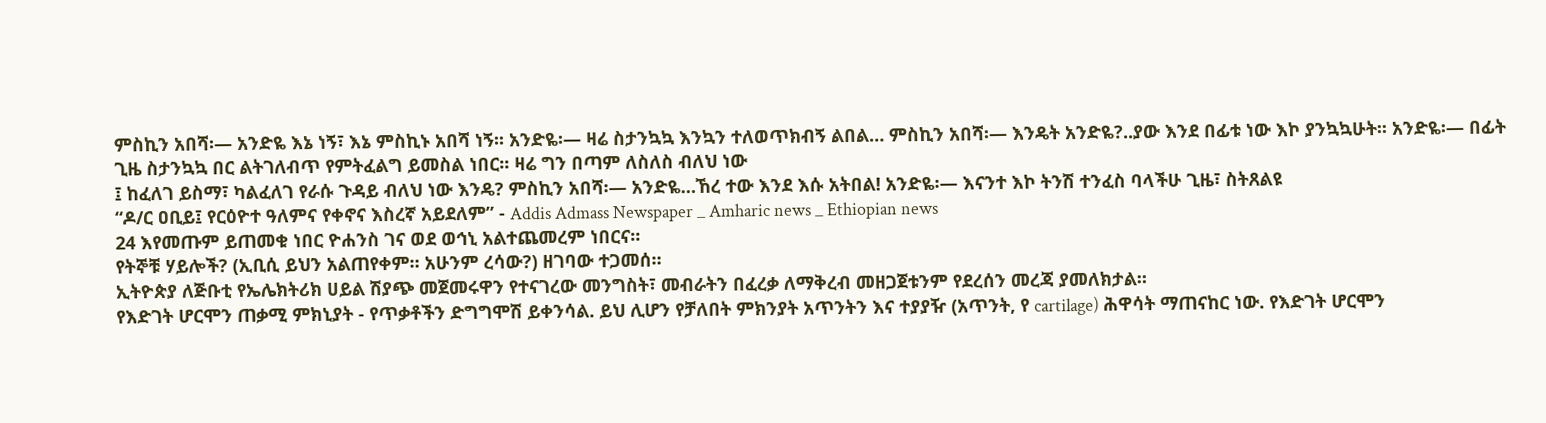ምስኪን አበሻ፡— አንድዬ እኔ ነኝ፣ እኔ ምስኪኑ አበሻ ነኝ፡፡ አንድዬ፡— ዛሬ ስታንኳኳ እንኳን ተለወጥክብኝ ልበል… ምስኪን አበሻ፡— እንዴት አንድዬ?..ያው እንደ በፊቱ ነው እኮ ያንኳኳሁት፡፡ አንድዬ፡— በፊት ጊዜ ስታንኳኳ በር ልትገለብጥ የምትፈልግ ይመስል ነበር፡፡ ዛሬ ግን በጣም ለስለስ ብለህ ነው
፤ ከፈለገ ይስማ፣ ካልፈለገ የራሱ ጉዳይ ብለህ ነው እንዴ? ምስኪን አበሻ፡— አንድዬ…ኸረ ተው እንደ እሱ አትበል! አንድዬ፡— እናንተ እኮ ትንሽ ተንፈስ ባላችሁ ጊዜ፣ ስትጸልዩ
“ዶ/ር ዐቢይ፤ የርዕዮተ ዓለምና የቀኖና እስረኛ አይደለም” - Addis Admass Newspaper _ Amharic news _ Ethiopian news
24 እየመጡም ይጠመቁ ነበር ዮሐንስ ገና ወደ ወኅኒ አልተጨመረም ነበርና።
የትኞቹ ሃይሎች? (ኢቢሲ ይህን አልጠየቀም። አሁንም ረሳው?) ዘገባው ተጋመሰ።
ኢትዮጵያ ለጅቡቲ የኤሌክትሪክ ሀይል ሽያጭ መጀመሩዋን የተናገረው መንግስት፣ መብራትን በፈረቃ ለማቅረብ መዘጋጀቱንም የደረሰን መረጃ ያመለክታል።
የእድገት ሆርሞን ጠቃሚ ምክኒያት - የጥቃቶችን ድግግሞሽ ይቀንሳል. ይህ ሊሆን የቻለበት ምክንያት አጥንትን እና ተያያዥ (አጥንት, የ cartilage) ሕዋሳት ማጠናከር ነው. የእድገት ሆርሞን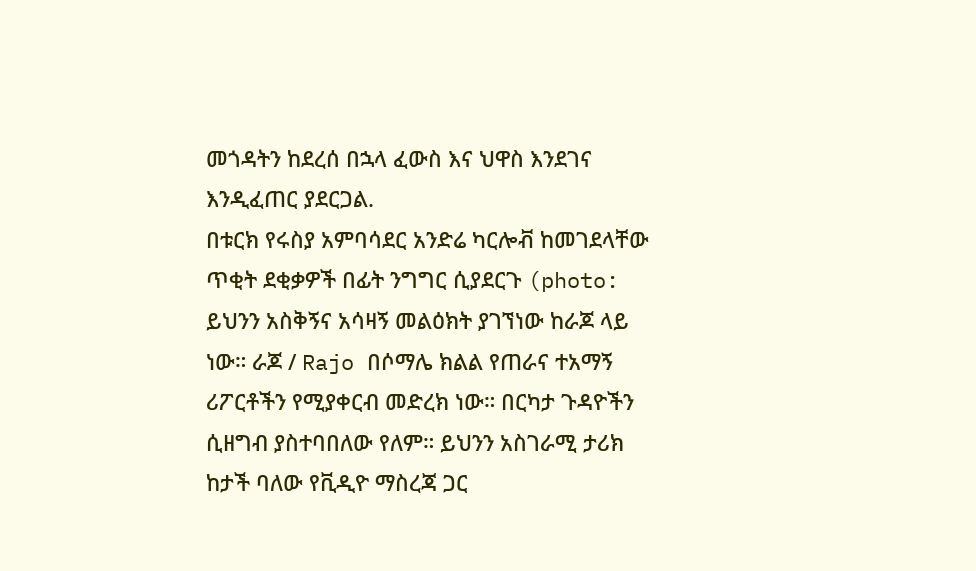መጎዳትን ከደረሰ በኋላ ፈውስ እና ህዋስ እንደገና እንዲፈጠር ያደርጋል.
በቱርክ የሩስያ አምባሳደር አንድሬ ካርሎቭ ከመገደላቸው ጥቂት ደቂቃዎች በፊት ንግግር ሲያደርጉ (photo:
ይህንን አስቅኝና አሳዛኝ መልዕክት ያገኘነው ከራጆ ላይ ነው። ራጆ / Rajo በሶማሌ ክልል የጠራና ተአማኝ ሪፖርቶችን የሚያቀርብ መድረክ ነው። በርካታ ጉዳዮችን ሲዘግብ ያስተባበለው የለም። ይህንን አስገራሚ ታሪክ ከታች ባለው የቪዲዮ ማስረጃ ጋር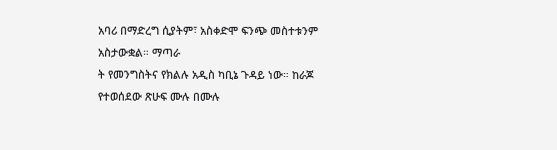አባሪ በማድረግ ሲያትም፣ አስቀድሞ ፍንጭ መስተቱንም አስታውቋል። ማጣራ
ት የመንግስትና የክልሉ አዲስ ካቢኔ ጉዳይ ነው። ከራጆ የተወሰደው ጽሁፍ ሙሉ በሙሉ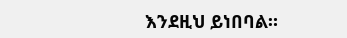እንደዚህ ይነበባል።